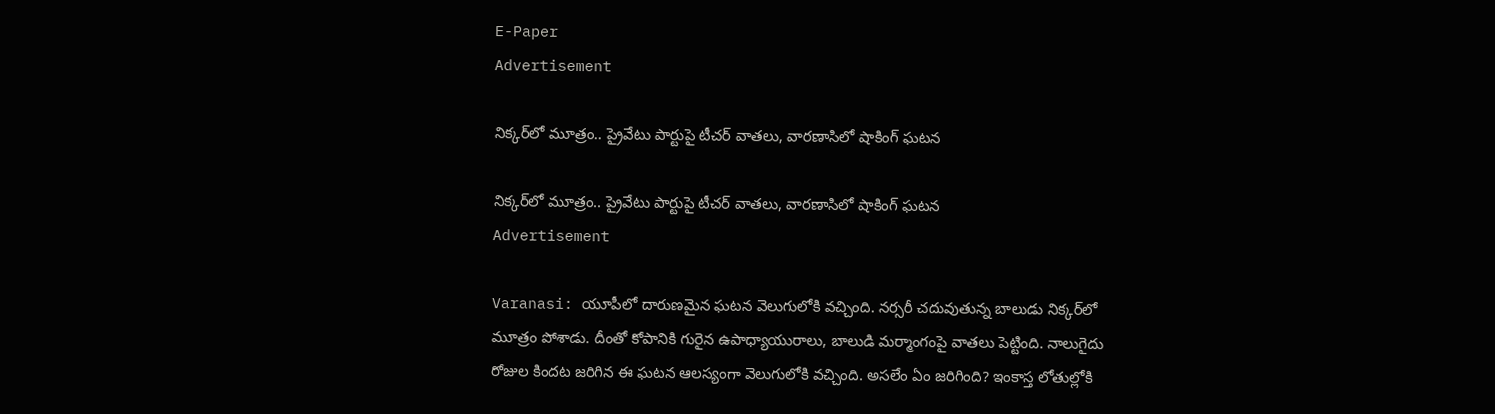E-Paper
Advertisement

నిక్కర్‌లో మూత్రం.. ప్రైవేటు పార్టుపై టీచర్ వాతలు, వారణాసిలో షాకింగ్ ఘటన

నిక్కర్‌లో మూత్రం.. ప్రైవేటు పార్టుపై టీచర్ వాతలు, వారణాసిలో షాకింగ్ ఘటన
Advertisement

Varanasi: యూపీలో దారుణమైన ఘటన వెలుగులోకి వచ్చింది. నర్సరీ చదువుతున్న బాలుడు నిక్కర్‌లో మూత్రం పోశాడు. దీంతో కోపానికి గురైన ఉపాధ్యాయురాలు, బాలుడి మర్మాంగంపై వాతలు పెట్టింది. నాలుగైదు రోజుల కిందట జరిగిన ఈ ఘటన ఆలస్యంగా వెలుగులోకి వచ్చింది. అసలేం ఏం జరిగింది? ఇంకాస్త లోతుల్లోకి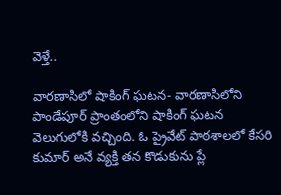వెళ్తే..

వారణాసిలో షాకింగ్ ఘటన- వారణాసిలోని పాండేపూర్ ప్రాంతంలోని షాకింగ్ ఘటన వెలుగులోకి వచ్చింది. ఓ ప్రైవేట్ పాఠశాలలో కేసరి కుమార్ అనే వ్యక్తి తన కొడుకును ప్లే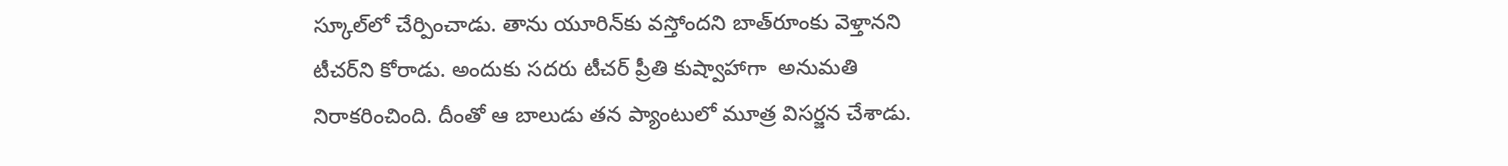స్కూల్‌లో చేర్పించాడు. తాను యూరిన్‌కు వస్తోందని బాత్‌రూంకు వెళ్తానని టీచర్‌ని కోరాడు. అందుకు సదరు టీచర్ ప్రీతి కుష్వాహాగా  అనుమతి నిరాకరించింది. దీంతో ఆ బాలుడు తన ప్యాంటులో మూత్ర విసర్జన చేశాడు.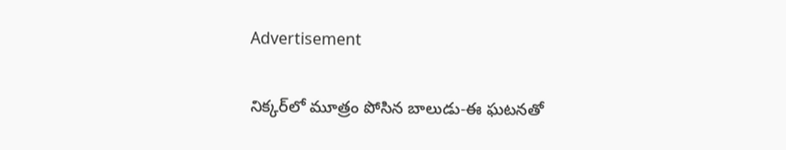Advertisement

నిక్కర్‌లో మూత్రం పోసిన బాలుడు-ఈ ఘటనతో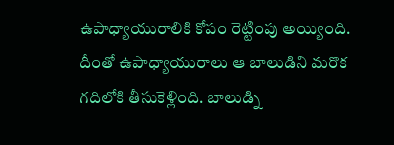ఉపాధ్యాయురాలికి కోపం రెట్టింపు అయ్యింది. దీంతో ఉపాధ్యాయురాలు ఆ బాలుడిని మరొక గదిలోకి తీసుకెళ్లింది. బాలుడ్ని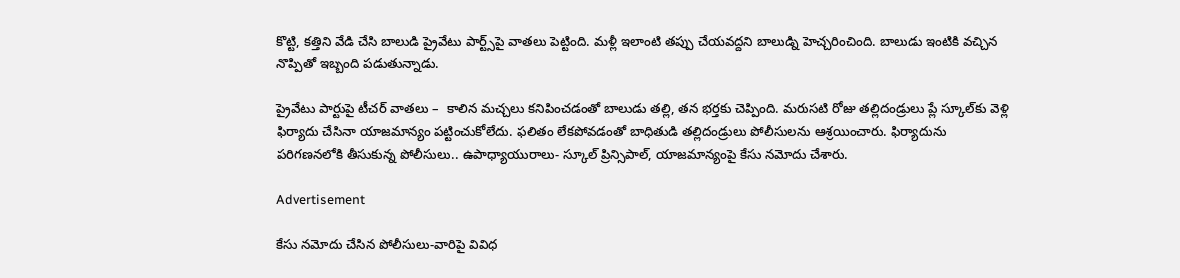కొట్టి, కత్తిని వేడి చేసి బాలుడి ప్రైవేటు పార్ట్స్‌పై వాతలు పెట్టింది. మళ్లీ ఇలాంటి తప్పు చేయవద్దని బాలుడ్ని హెచ్చరించింది. బాలుడు ఇంటికి వచ్చిన నొప్పితో ఇబ్బంది పడుతున్నాడు.

ప్రైవేటు పార్టుపై టీచర్ వాతలు –  కాలిన మచ్చలు కనిపించడంతో బాలుడు తల్లి, తన భర్తకు చెప్పింది. మరుసటి రోజు తల్లిదండ్రులు ప్లే స్కూల్‌కు వెళ్లి ఫిర్యాదు చేసినా యాజమాన్యం పట్టించుకోలేదు. ఫలితం లేకపోవడంతో బాధితుడి తల్లిదండ్రులు పోలీసులను ఆశ్రయించారు. ఫిర్యాదును పరిగణనలోకి తీసుకున్న పోలీసులు.. ఉపాధ్యాయురాలు- స్కూల్ ప్రిన్సిపాల్, యాజమాన్యంపై కేసు నమోదు చేశారు.

Advertisement

కేసు నమోదు చేసిన పోలీసులు-వారిపై వివిధ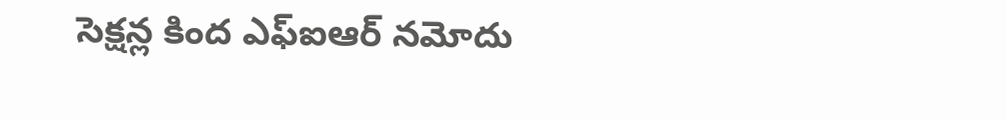సెక్షన్ల కింద ఎఫ్ఐఆర్ నమోదు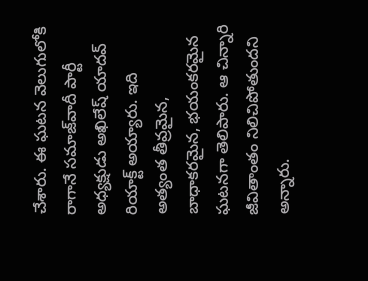చేశారు. ఈ ఘటన వెలుగులోకి రాగానే సమాజ్‌వాదీ పార్టీ అధ్యక్షుడు అఖిలేష్ యాదవ్ రియాక్ట్ అయ్యారు. ఇది అత్యంత తీవ్రమైన, బాధాకరమైన, భయంకరమైన ఘటనగా తెలిపారు. ఆ చిన్నారి జీవితాంతం నిలిచిపోతుందని అన్నారు.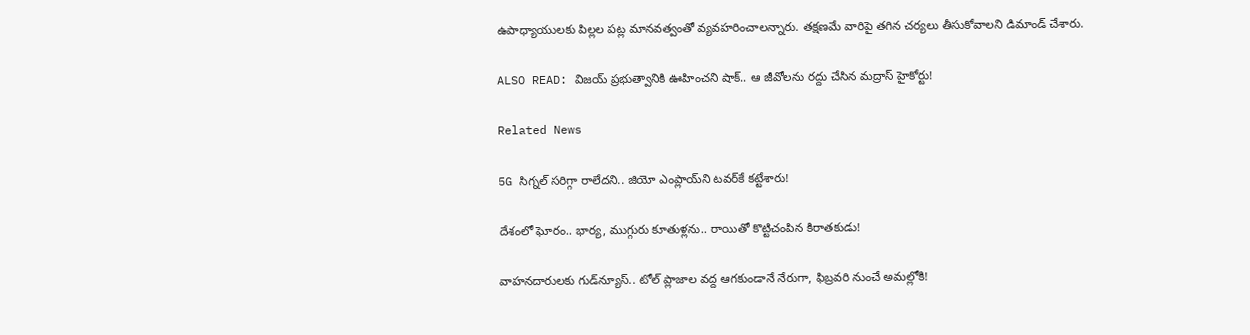ఉపాధ్యాయులకు పిల్లల పట్ల మానవత్వంతో వ్యవహరించాలన్నారు. తక్షణమే వారిపై తగిన చర్యలు తీసుకోవాలని డిమాండ్ చేశారు.

ALSO READ: విజయ్ ప్రభుత్వానికి ఊహించని షాక్.. ఆ జీవోలను రద్దు చేసిన మద్రాస్ హైకోర్టు!

Related News

5G సిగ్నల్ సరిగ్గా రాలేదని.. జియో ఎంప్లాయ్‌ని టవర్‌కే కట్టేశారు!

దేశంలో ఘోరం.. భార్య, ముగ్గురు కూతుళ్లను.. రాయితో కొట్టిచంపిన కిరాతకుడు!

వాహనదారులకు గుడ్‌న్యూస్.. టోల్‌ ప్లాజాల వద్ద ఆగకుండానే నేరుగా, ఫిబ్రవరి నుంచే అమల్లోకి!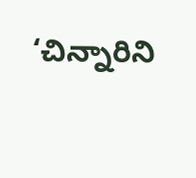‘చిన్నారిని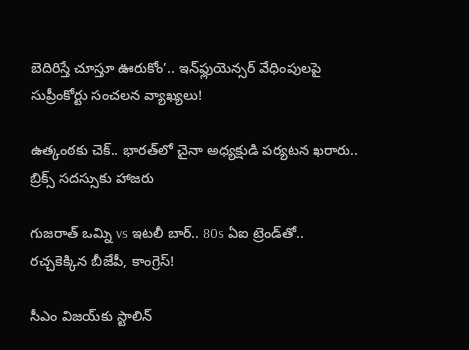బెదిరిస్తే చూస్తూ ఊరుకోం’.. ఇన్‌ఫ్లుయెన్సర్ వేధింపులపై సుప్రీంకోర్టు సంచలన వ్యాఖ్యలు!

ఉత్కంఠకు చెక్.. భారత్‌లో చైనా అధ్యక్షుడి పర్యటన ఖరారు.. బ్రిక్స్ సదస్సుకు హాజరు

గుజరాత్ ఒమ్ని vs ఇటలీ బార్.. 80s ఏఐ ట్రెండ్‌తో.. రచ్చకెక్కిన బీజేపీ, కాంగ్రెస్!

సీఎం విజయ్‌కు స్టాలిన్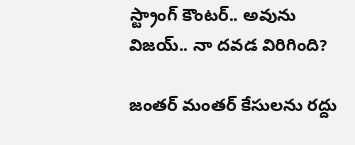స్ట్రాంగ్ కౌంటర్.. అవును విజయ్.. నా దవడ విరిగింది?

జంతర్ మంతర్ కేసులను రద్దు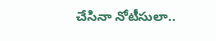చేసినా నోటీసులా..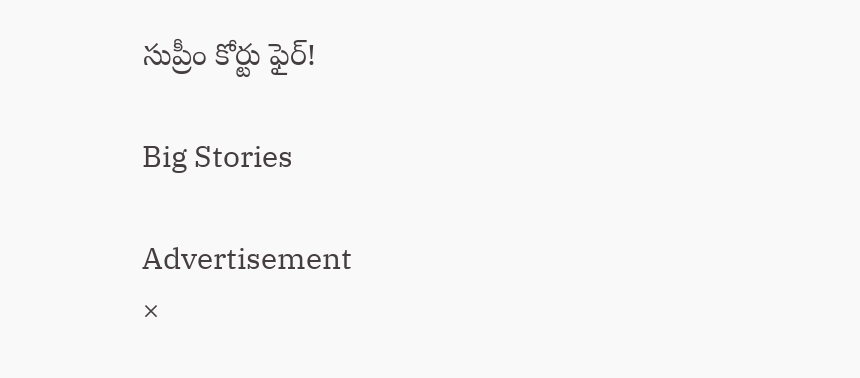సుప్రీం కోర్టు ఫైర్!

Big Stories

Advertisement
×